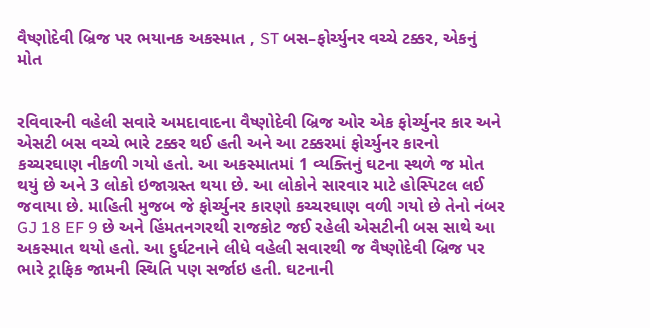વૈષ્ણોદેવી બ્રિજ પર ભયાનક અકસ્માત , ST બસ–ફોર્ચ્યુનર વચ્ચે ટક્કર, એકનું મોત


રવિવારની વહેલી સવારે અમદાવાદના વૈષ્ણોદેવી બ્રિજ ઓર એક ફોર્ચ્યુનર કાર અને એસટી બસ વચ્ચે ભારે ટક્કર થઈ હતી અને આ ટક્કરમાં ફોર્ચ્યુનર કારનો કચ્ચરઘાણ નીકળી ગયો હતો. આ અકસ્માતમાં 1 વ્યક્તિનું ઘટના સ્થળે જ મોત થયું છે અને 3 લોકો ઇજાગ્રસ્ત થયા છે. આ લોકોને સારવાર માટે હોસ્પિટલ લઈ જવાયા છે. માહિતી મુજબ જે ફોર્ચ્યુનર કારણો કચ્ચરઘાણ વળી ગયો છે તેનો નંબર GJ 18 EF 9 છે અને હિંમતનગરથી રાજકોટ જઈ રહેલી એસટીની બસ સાથે આ અકસ્માત થયો હતો. આ દુર્ઘટનાને લીધે વહેલી સવારથી જ વૈષ્ણોદેવી બ્રિજ પર ભારે ટ્રાફિક જામની સ્થિતિ પણ સર્જાઇ હતી. ઘટનાની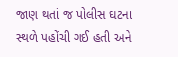જાણ થતાં જ પોલીસ ઘટના સ્થળે પહોંચી ગઈ હતી અને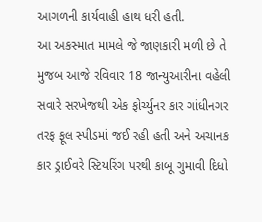આગળની કાર્યવાહી હાથ ધરી હતી.
આ અકસ્માત મામલે જે જાણકારી મળી છે તે મુજબ આજે રવિવાર 18 જાન્યુઆરીના વહેલી સવારે સરખેજથી એક ફોર્ચ્યુનર કાર ગાંધીનગર તરફ ફૂલ સ્પીડમાં જઈ રહી હતી અને અચાનક કાર ડ્રાઈવરે સ્ટિયરિંગ પરથી કાબૂ ગુમાવી દિધો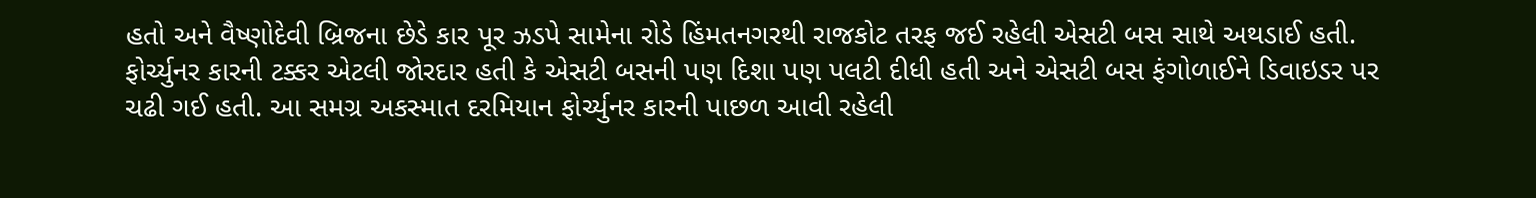હતો અને વૈષ્ણોદેવી બ્રિજના છેડે કાર પૂર ઝડપે સામેના રોડે હિંમતનગરથી રાજકોટ તરફ જઈ રહેલી એસટી બસ સાથે અથડાઈ હતી. ફોર્ચ્યુનર કારની ટક્કર એટલી જોરદાર હતી કે એસટી બસની પણ દિશા પણ પલટી દીધી હતી અને એસટી બસ ફંગોળાઈને ડિવાઇડર પર ચઢી ગઈ હતી. આ સમગ્ર અકસ્માત દરમિયાન ફોર્ચ્યુનર કારની પાછળ આવી રહેલી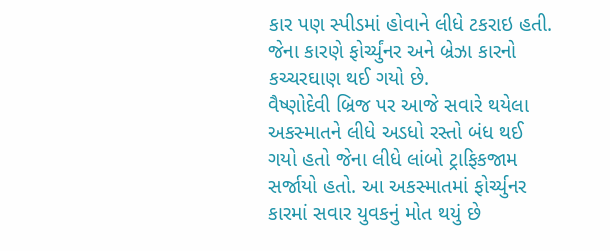કાર પણ સ્પીડમાં હોવાને લીધે ટકરાઇ હતી. જેના કારણે ફોર્ચ્યુંનર અને બ્રેઝા કારનો કચ્ચરઘાણ થઈ ગયો છે.
વૈષ્ણોદેવી બ્રિજ પર આજે સવારે થયેલા અકસ્માતને લીધે અડધો રસ્તો બંધ થઈ ગયો હતો જેના લીધે લાંબો ટ્રાફિકજામ સર્જાયો હતો. આ અકસ્માતમાં ફોર્ચ્યુનર કારમાં સવાર યુવકનું મોત થયું છે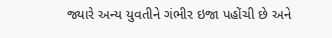જ્યારે અન્ય યુવતીને ગંભીર ઇજા પહોંચી છે અને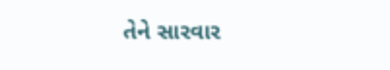તેને સારવાર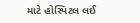માટે હોસ્પિટલ લઈ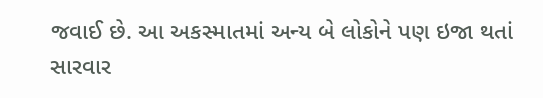જવાઈ છે. આ અકસ્માતમાં અન્ય બે લોકોને પણ ઇજા થતાં સારવાર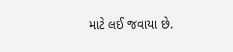માટે લઈ જવાયા છે.